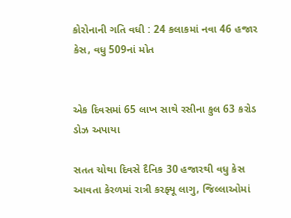કોરોનાની ગતિ વધી : 24 કલાકમાં નવા 46 હજાર કેસ, વધુ 509નાં મોત


એક દિવસમાં 65 લાખ સાથે રસીના કુલ 63 કરોડ ડોઝ અપાયા

સતત ચોથા દિવસે દૈનિક 30 હજારથી વધુ કેસ આવતા કેરળમાં રાત્રી કરફ્યૂ લાગુ, જિલ્લાઓમાં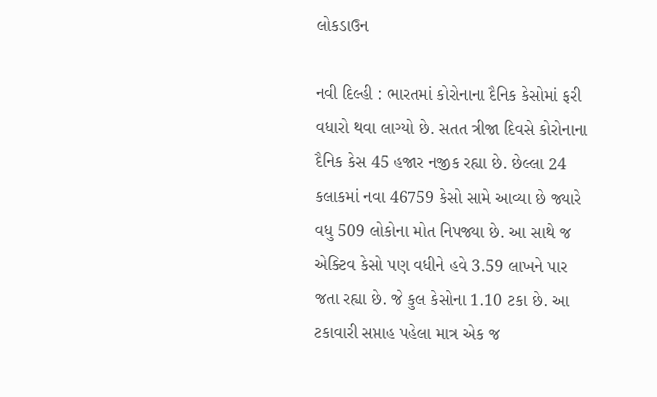લોકડાઉન

નવી દિલ્હી : ભારતમાં કોરોનાના દૈનિક કેસોમાં ફરી વધારો થવા લાગ્યો છે. સતત ત્રીજા દિવસે કોરોનાના દૈનિક કેસ 45 હજાર નજીક રહ્યા છે. છેલ્લા 24 કલાકમાં નવા 46759 કેસો સામે આવ્યા છે જ્યારે વધુ 509 લોકોના મોત નિપજ્યા છે. આ સાથે જ એક્ટિવ કેસો પણ વધીને હવે 3.59 લાખને પાર જતા રહ્યા છે. જે કુલ કેસોના 1.10 ટકા છે. આ ટકાવારી સપ્તાહ પહેલા માત્ર એક જ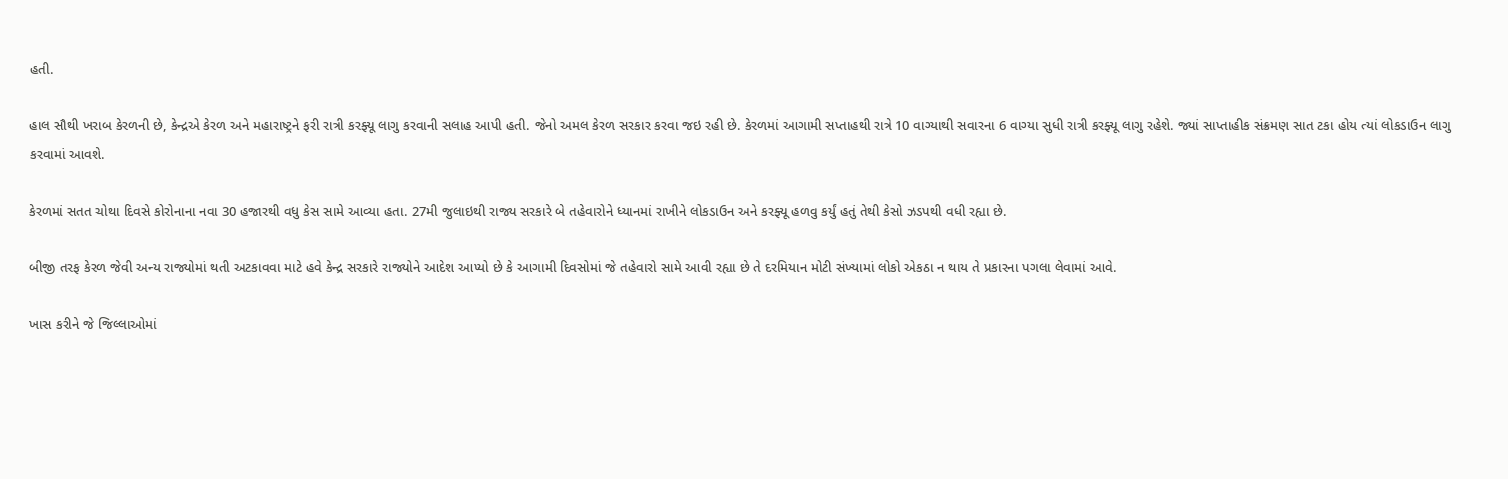હતી.

હાલ સૌથી ખરાબ કેરળની છે, કેન્દ્રએ કેરળ અને મહારાષ્ટ્રને ફરી રાત્રી કરફ્યૂ લાગુ કરવાની સલાહ આપી હતી. જેનો અમલ કેરળ સરકાર કરવા જઇ રહી છે. કેરળમાં આગામી સપ્તાહથી રાત્રે 10 વાગ્યાથી સવારના 6 વાગ્યા સુધી રાત્રી કરફ્યૂ લાગુ રહેશે. જ્યાં સાપ્તાહીક સંક્રમણ સાત ટકા હોય ત્યાં લોકડાઉન લાગુ કરવામાં આવશે.

કેરળમાં સતત ચોથા દિવસે કોરોનાના નવા 30 હજારથી વધુ કેસ સામે આવ્યા હતા. 27મી જુલાઇથી રાજ્ય સરકારે બે તહેવારોને ધ્યાનમાં રાખીને લોકડાઉન અને કરફ્યૂ હળવુ કર્યું હતું તેથી કેસો ઝડપથી વધી રહ્યા છે.

બીજી તરફ કેરળ જેવી અન્ય રાજ્યોમાં થતી અટકાવવા માટે હવે કેન્દ્ર સરકારે રાજ્યોને આદેશ આપ્યો છે કે આગામી દિવસોમાં જે તહેવારો સામે આવી રહ્યા છે તે દરમિયાન મોટી સંખ્યામાં લોકો એકઠા ન થાય તે પ્રકારના પગલા લેવામાં આવે.

ખાસ કરીને જે જિલ્લાઓમાં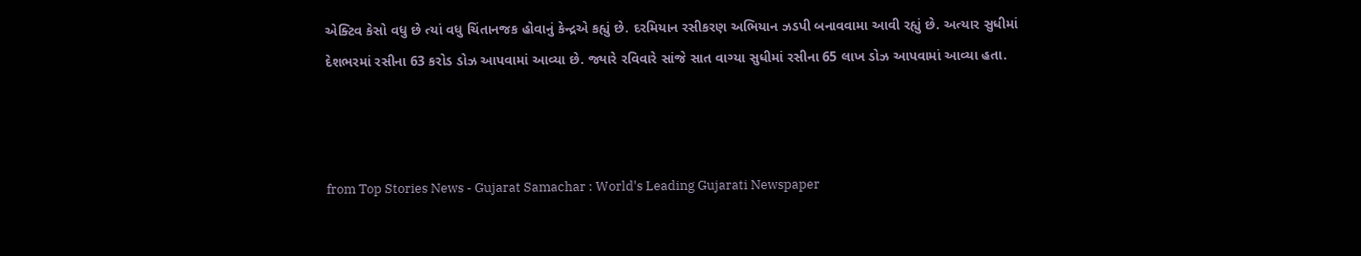એક્ટિવ કેસો વધુ છે ત્યાં વધુ ચિંતાનજક હોવાનું કેન્દ્રએ કહ્યું છે. દરમિયાન રસીકરણ અભિયાન ઝડપી બનાવવામા આવી રહ્યું છે. અત્યાર સુધીમાં દેશભરમાં રસીના 63 કરોડ ડોઝ આપવામાં આવ્યા છે. જ્યારે રવિવારે સાંજે સાત વાગ્યા સુધીમાં રસીના 65 લાખ ડોઝ આપવામાં આવ્યા હતા.



from Top Stories News - Gujarat Samachar : World's Leading Gujarati Newspaper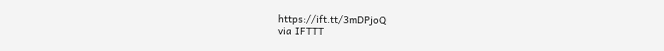https://ift.tt/3mDPjoQ
via IFTTT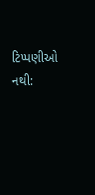ટિપ્પણીઓ નથી: